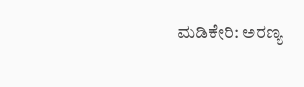ಮಡಿಕೇರಿ: ಅರಣ್ಯ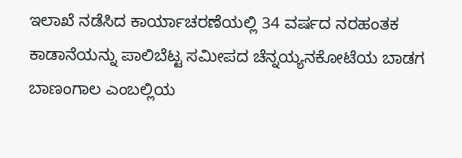ಇಲಾಖೆ ನಡೆಸಿದ ಕಾರ್ಯಾಚರಣೆಯಲ್ಲಿ 34 ವರ್ಷದ ನರಹಂತಕ ಕಾಡಾನೆಯನ್ನು ಪಾಲಿಬೆಟ್ಟ ಸಮೀಪದ ಚೆನ್ನಯ್ಯನಕೋಟೆಯ ಬಾಡಗ ಬಾಣಂಗಾಲ ಎಂಬಲ್ಲಿಯ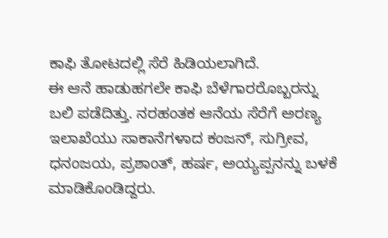ಕಾಫಿ ತೋಟದಲ್ಲಿ ಸೆರೆ ಹಿಡಿಯಲಾಗಿದೆ.
ಈ ಆನೆ ಹಾಡುಹಗಲೇ ಕಾಫಿ ಬೆಳೆಗಾರರೊಬ್ಬರನ್ನು ಬಲಿ ಪಡೆದಿತ್ತು. ನರಹಂತಕ ಆನೆಯ ಸೆರೆಗೆ ಅರಣ್ಯ ಇಲಾಖೆಯು ಸಾಕಾನೆಗಳಾದ ಕಂಜನ್, ಸುಗ್ರೀವ, ಧನಂಜಯ, ಪ್ರಶಾಂತ್, ಹರ್ಷ, ಅಯ್ಯಪ್ಪನನ್ನು ಬಳಕೆ ಮಾಡಿಕೊಂಡಿದ್ದರು.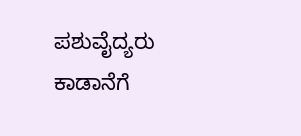ಪಶುವೈದ್ಯರು ಕಾಡಾನೆಗೆ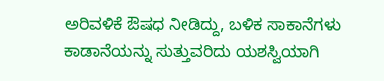ಅರಿವಳಿಕೆ ಔಷಧ ನೀಡಿದ್ದು, ಬಳಿಕ ಸಾಕಾನೆಗಳು ಕಾಡಾನೆಯನ್ನು ಸುತ್ತುವರಿದು ಯಶಸ್ವಿಯಾಗಿ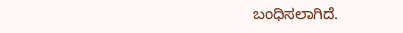ಬಂಧಿಸಲಾಗಿದೆ.